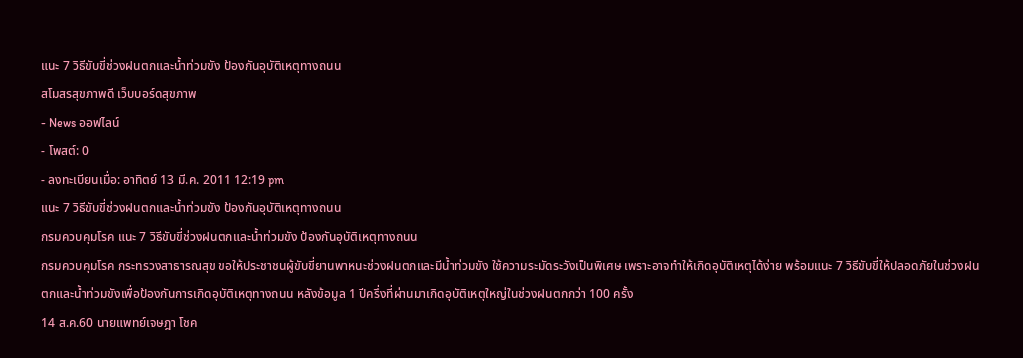แนะ 7 วิธีขับขี่ช่วงฝนตกและน้ำท่วมขัง ป้องกันอุบัติเหตุทางถนน
สโมสรสุขภาพดี เว็บบอร์ดสุขภาพ
- News ออฟไลน์
- โพสต์: 0
- ลงทะเบียนเมื่อ: อาทิตย์ 13 มี.ค. 2011 12:19 pm
แนะ 7 วิธีขับขี่ช่วงฝนตกและน้ำท่วมขัง ป้องกันอุบัติเหตุทางถนน
กรมควบคุมโรค แนะ 7 วิธีขับขี่ช่วงฝนตกและน้ำท่วมขัง ป้องกันอุบัติเหตุทางถนน
กรมควบคุมโรค กระทรวงสาธารณสุข ขอให้ประชาชนผู้ขับขี่ยานพาหนะช่วงฝนตกและมีน้ำท่วมขัง ใช้ความระมัดระวังเป็นพิเศษ เพราะอาจทำให้เกิดอุบัติเหตุได้ง่าย พร้อมแนะ 7 วิธีขับขี่ให้ปลอดภัยในช่วงฝนตกและน้ำท่วมขังเพื่อป้องกันการเกิดอุบัติเหตุทางถนน หลังข้อมูล 1 ปีครึ่งที่ผ่านมาเกิดอุบัติเหตุใหญ่ในช่วงฝนตกกว่า 100 ครั้ง
14 ส.ค.60 นายแพทย์เจษฎา โชค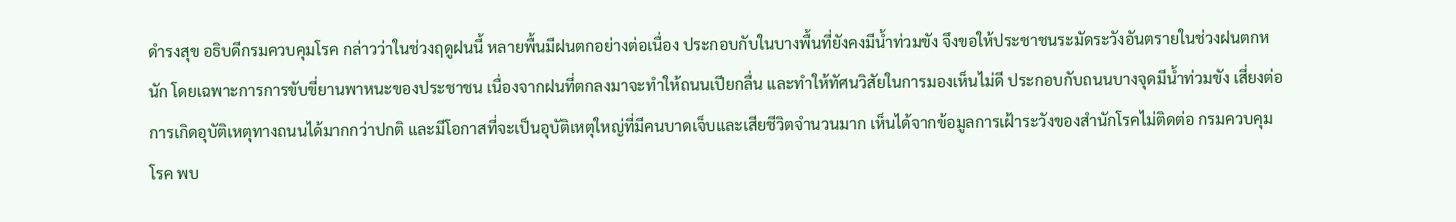ดำรงสุข อธิบดีกรมควบคุมโรค กล่าวว่าในช่วงฤดูฝนนี้ หลายพื้นมีฝนตกอย่างต่อเนื่อง ประกอบกับในบางพื้นที่ยังคงมีน้ำท่วมขัง จึงขอให้ประชาชนระมัดระวังอันตรายในช่วงฝนตกหนัก โดยเฉพาะการการขับขี่ยานพาหนะของประชาชน เนื่องจากฝนที่ตกลงมาจะทำให้ถนนเปียกลื่น และทำให้ทัศนวิสัยในการมองเห็นไม่ดี ประกอบกับถนนบางจุดมีน้ำท่วมขัง เสี่ยงต่อการเกิดอุบัติเหตุทางถนนได้มากกว่าปกติ และมีโอกาสที่จะเป็นอุบัติเหตุใหญ่ที่มีคนบาดเจ็บและเสียชีวิตจำนวนมาก เห็นได้จากข้อมูลการเฝ้าระวังของสำนักโรคไม่ติดต่อ กรมควบคุมโรค พบ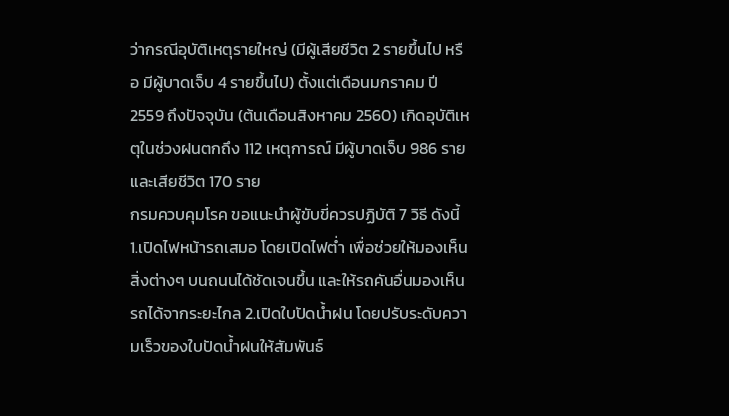ว่ากรณีอุบัติเหตุรายใหญ่ (มีผู้เสียชีวิต 2 รายขึ้นไป หรือ มีผู้บาดเจ็บ 4 รายขึ้นไป) ตั้งแต่เดือนมกราคม ปี 2559 ถึงปัจจุบัน (ต้นเดือนสิงหาคม 2560) เกิดอุบัติเหตุในช่วงฝนตกถึง 112 เหตุการณ์ มีผู้บาดเจ็บ 986 ราย และเสียชีวิต 170 ราย
กรมควบคุมโรค ขอแนะนำผู้ขับขี่ควรปฏิบัติ 7 วิธี ดังนี้ 1.เปิดไฟหน้ารถเสมอ โดยเปิดไฟต่ำ เพื่อช่วยให้มองเห็นสิ่งต่างๆ บนถนนได้ชัดเจนขึ้น และให้รถคันอื่นมองเห็นรถได้จากระยะไกล 2.เปิดใบปัดน้ำฝน โดยปรับระดับความเร็วของใบปัดน้ำฝนให้สัมพันธ์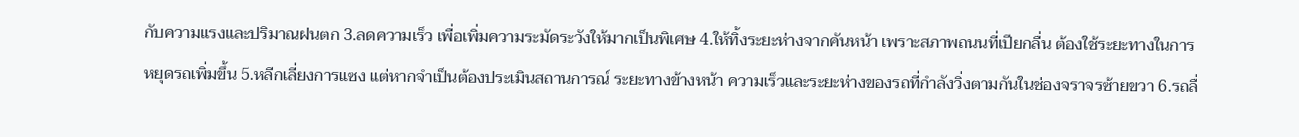กับความแรงและปริมาณฝนตก 3.ลดความเร็ว เพื่อเพิ่มความระมัดระวังให้มากเป็นพิเศษ 4.ให้ทิ้งระยะห่างจากคันหน้า เพราะสภาพถนนที่เปียกลื่น ต้องใช้ระยะทางในการหยุดรถเพิ่มขึ้น 5.หลีกเลี่ยงการแซง แต่หากจำเป็นต้องประเมินสถานการณ์ ระยะทางข้างหน้า ความเร็วและระยะห่างของรถที่กำลังวิ่งตามกันในช่องจราจรซ้ายขวา 6.รถลื่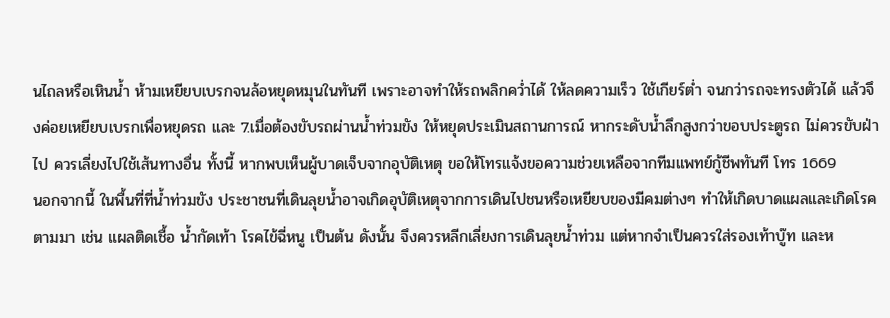นไถลหรือเหินน้ำ ห้ามเหยียบเบรกจนล้อหยุดหมุนในทันที เพราะอาจทำให้รถพลิกคว่ำได้ ให้ลดความเร็ว ใช้เกียร์ต่ำ จนกว่ารถจะทรงตัวได้ แล้วจึงค่อยเหยียบเบรกเพื่อหยุดรถ และ 7.เมื่อต้องขับรถผ่านน้ำท่วมขัง ให้หยุดประเมินสถานการณ์ หากระดับน้ำลึกสูงกว่าขอบประตูรถ ไม่ควรขับฝ่าไป ควรเลี่ยงไปใช้เส้นทางอื่น ทั้งนี้ หากพบเห็นผู้บาดเจ็บจากอุบัติเหตุ ขอให้โทรแจ้งขอความช่วยเหลือจากทีมแพทย์กู้ชีพทันที โทร 1669
นอกจากนี้ ในพื้นที่ที่น้ำท่วมขัง ประชาชนที่เดินลุยน้ำอาจเกิดอุบัติเหตุจากการเดินไปชนหรือเหยียบของมีคมต่างๆ ทำให้เกิดบาดแผลและเกิดโรคตามมา เช่น แผลติดเชื้อ น้ำกัดเท้า โรคไข้ฉี่หนู เป็นต้น ดังนั้น จึงควรหลีกเลี่ยงการเดินลุยน้ำท่วม แต่หากจำเป็นควรใส่รองเท้าบู๊ท และห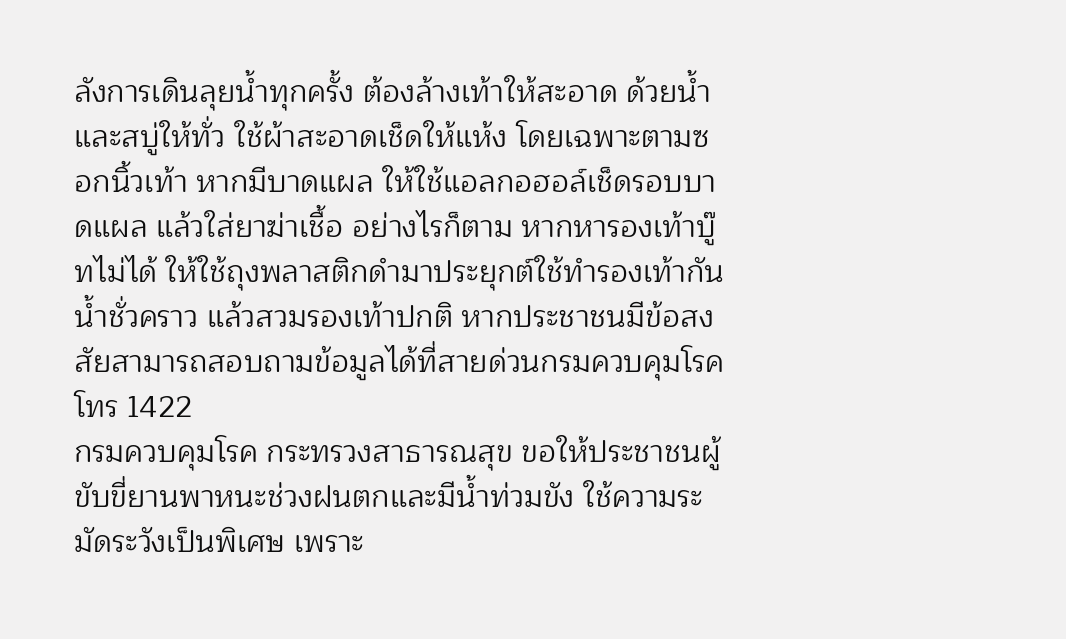ลังการเดินลุยน้ำทุกครั้ง ต้องล้างเท้าให้สะอาด ด้วยน้ำและสบู่ให้ทั่ว ใช้ผ้าสะอาดเช็ดให้แห้ง โดยเฉพาะตามซอกนิ้วเท้า หากมีบาดแผล ให้ใช้แอลกอฮอล์เช็ดรอบบาดแผล แล้วใส่ยาฆ่าเชื้อ อย่างไรก็ตาม หากหารองเท้าบู๊ทไม่ได้ ให้ใช้ถุงพลาสติกดำมาประยุกต์ใช้ทำรองเท้ากันน้ำชั่วคราว แล้วสวมรองเท้าปกติ หากประชาชนมีข้อสงสัยสามารถสอบถามข้อมูลได้ที่สายด่วนกรมควบคุมโรค โทร 1422
กรมควบคุมโรค กระทรวงสาธารณสุข ขอให้ประชาชนผู้ขับขี่ยานพาหนะช่วงฝนตกและมีน้ำท่วมขัง ใช้ความระมัดระวังเป็นพิเศษ เพราะ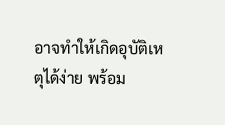อาจทำให้เกิดอุบัติเหตุได้ง่าย พร้อม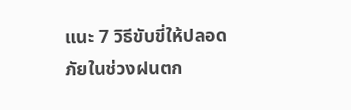แนะ 7 วิธีขับขี่ให้ปลอดภัยในช่วงฝนตก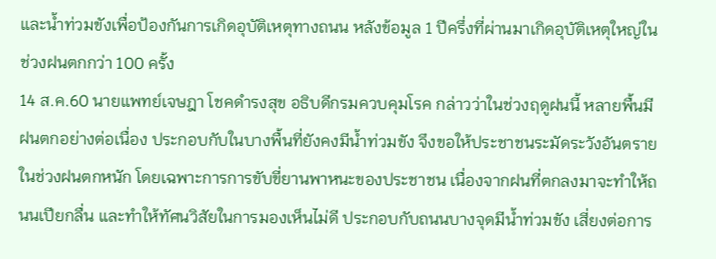และน้ำท่วมขังเพื่อป้องกันการเกิดอุบัติเหตุทางถนน หลังข้อมูล 1 ปีครึ่งที่ผ่านมาเกิดอุบัติเหตุใหญ่ในช่วงฝนตกกว่า 100 ครั้ง
14 ส.ค.60 นายแพทย์เจษฎา โชคดำรงสุข อธิบดีกรมควบคุมโรค กล่าวว่าในช่วงฤดูฝนนี้ หลายพื้นมีฝนตกอย่างต่อเนื่อง ประกอบกับในบางพื้นที่ยังคงมีน้ำท่วมขัง จึงขอให้ประชาชนระมัดระวังอันตรายในช่วงฝนตกหนัก โดยเฉพาะการการขับขี่ยานพาหนะของประชาชน เนื่องจากฝนที่ตกลงมาจะทำให้ถนนเปียกลื่น และทำให้ทัศนวิสัยในการมองเห็นไม่ดี ประกอบกับถนนบางจุดมีน้ำท่วมขัง เสี่ยงต่อการ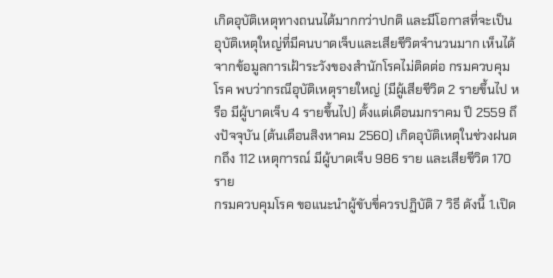เกิดอุบัติเหตุทางถนนได้มากกว่าปกติ และมีโอกาสที่จะเป็นอุบัติเหตุใหญ่ที่มีคนบาดเจ็บและเสียชีวิตจำนวนมาก เห็นได้จากข้อมูลการเฝ้าระวังของสำนักโรคไม่ติดต่อ กรมควบคุมโรค พบว่ากรณีอุบัติเหตุรายใหญ่ (มีผู้เสียชีวิต 2 รายขึ้นไป หรือ มีผู้บาดเจ็บ 4 รายขึ้นไป) ตั้งแต่เดือนมกราคม ปี 2559 ถึงปัจจุบัน (ต้นเดือนสิงหาคม 2560) เกิดอุบัติเหตุในช่วงฝนตกถึง 112 เหตุการณ์ มีผู้บาดเจ็บ 986 ราย และเสียชีวิต 170 ราย
กรมควบคุมโรค ขอแนะนำผู้ขับขี่ควรปฏิบัติ 7 วิธี ดังนี้ 1.เปิด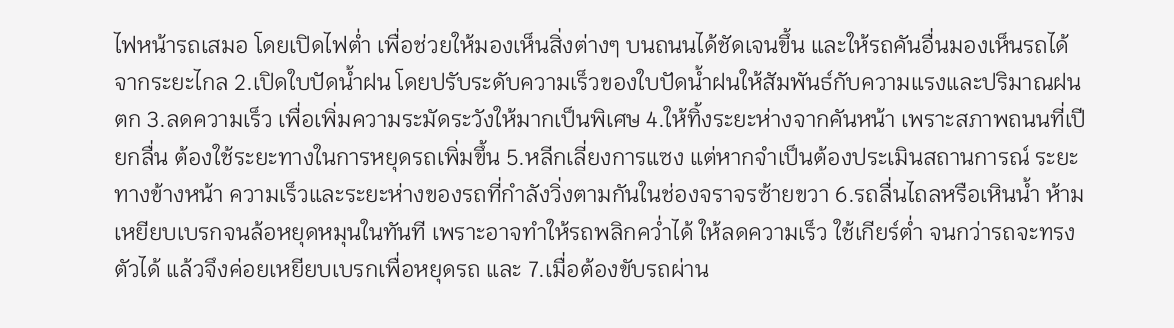ไฟหน้ารถเสมอ โดยเปิดไฟต่ำ เพื่อช่วยให้มองเห็นสิ่งต่างๆ บนถนนได้ชัดเจนขึ้น และให้รถคันอื่นมองเห็นรถได้จากระยะไกล 2.เปิดใบปัดน้ำฝน โดยปรับระดับความเร็วของใบปัดน้ำฝนให้สัมพันธ์กับความแรงและปริมาณฝนตก 3.ลดความเร็ว เพื่อเพิ่มความระมัดระวังให้มากเป็นพิเศษ 4.ให้ทิ้งระยะห่างจากคันหน้า เพราะสภาพถนนที่เปียกลื่น ต้องใช้ระยะทางในการหยุดรถเพิ่มขึ้น 5.หลีกเลี่ยงการแซง แต่หากจำเป็นต้องประเมินสถานการณ์ ระยะทางข้างหน้า ความเร็วและระยะห่างของรถที่กำลังวิ่งตามกันในช่องจราจรซ้ายขวา 6.รถลื่นไถลหรือเหินน้ำ ห้ามเหยียบเบรกจนล้อหยุดหมุนในทันที เพราะอาจทำให้รถพลิกคว่ำได้ ให้ลดความเร็ว ใช้เกียร์ต่ำ จนกว่ารถจะทรงตัวได้ แล้วจึงค่อยเหยียบเบรกเพื่อหยุดรถ และ 7.เมื่อต้องขับรถผ่าน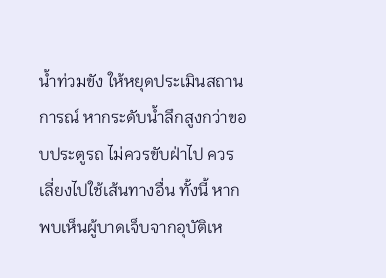น้ำท่วมขัง ให้หยุดประเมินสถานการณ์ หากระดับน้ำลึกสูงกว่าขอบประตูรถ ไม่ควรขับฝ่าไป ควรเลี่ยงไปใช้เส้นทางอื่น ทั้งนี้ หากพบเห็นผู้บาดเจ็บจากอุบัติเห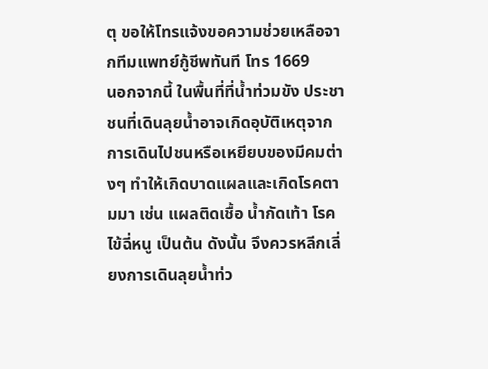ตุ ขอให้โทรแจ้งขอความช่วยเหลือจากทีมแพทย์กู้ชีพทันที โทร 1669
นอกจากนี้ ในพื้นที่ที่น้ำท่วมขัง ประชาชนที่เดินลุยน้ำอาจเกิดอุบัติเหตุจากการเดินไปชนหรือเหยียบของมีคมต่างๆ ทำให้เกิดบาดแผลและเกิดโรคตามมา เช่น แผลติดเชื้อ น้ำกัดเท้า โรคไข้ฉี่หนู เป็นต้น ดังนั้น จึงควรหลีกเลี่ยงการเดินลุยน้ำท่ว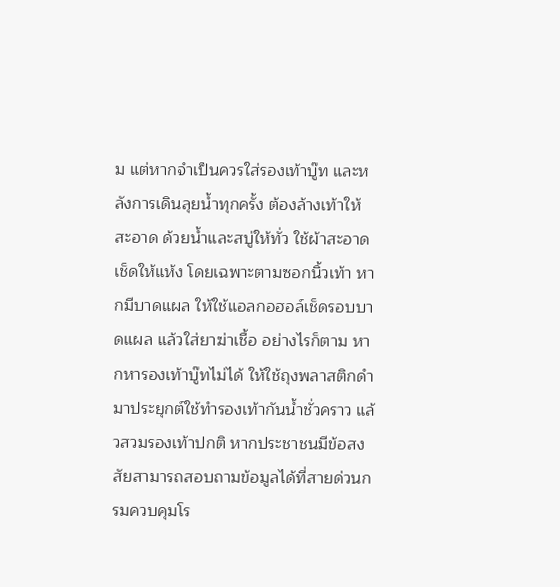ม แต่หากจำเป็นควรใส่รองเท้าบู๊ท และหลังการเดินลุยน้ำทุกครั้ง ต้องล้างเท้าให้สะอาด ด้วยน้ำและสบู่ให้ทั่ว ใช้ผ้าสะอาดเช็ดให้แห้ง โดยเฉพาะตามซอกนิ้วเท้า หากมีบาดแผล ให้ใช้แอลกอฮอล์เช็ดรอบบาดแผล แล้วใส่ยาฆ่าเชื้อ อย่างไรก็ตาม หากหารองเท้าบู๊ทไม่ได้ ให้ใช้ถุงพลาสติกดำมาประยุกต์ใช้ทำรองเท้ากันน้ำชั่วคราว แล้วสวมรองเท้าปกติ หากประชาชนมีข้อสงสัยสามารถสอบถามข้อมูลได้ที่สายด่วนกรมควบคุมโร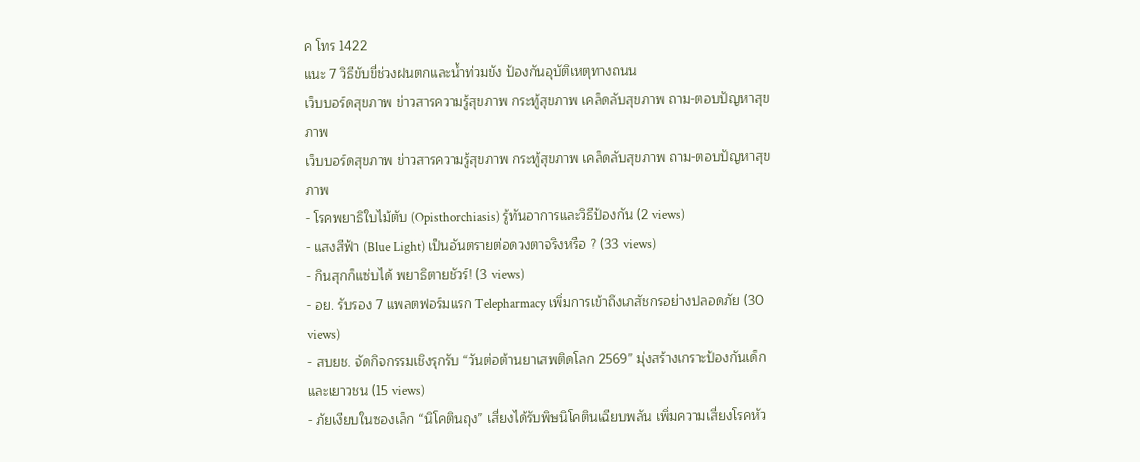ค โทร 1422
แนะ 7 วิธีขับขี่ช่วงฝนตกและน้ำท่วมขัง ป้องกันอุบัติเหตุทางถนน
เว็บบอร์ดสุขภาพ ข่าวสารความรู้สุขภาพ กระทู้สุขภาพ เคล็ดลับสุขภาพ ถาม-ตอบปัญหาสุขภาพ
เว็บบอร์ดสุขภาพ ข่าวสารความรู้สุขภาพ กระทู้สุขภาพ เคล็ดลับสุขภาพ ถาม-ตอบปัญหาสุขภาพ
- โรคพยาธิใบไม้ตับ (Opisthorchiasis) รู้ทันอาการและวิธีป้องกัน (2 views)
- แสงสีฟ้า (Blue Light) เป็นอันตรายต่อดวงตาจริงหรือ ? (33 views)
- กินสุกก็แซ่บได้ พยาธิตายชัวร์! (3 views)
- อย. รับรอง 7 แพลตฟอร์มแรก Telepharmacy เพิ่มการเข้าถึงเภสัชกรอย่างปลอดภัย (30 views)
- สบยช. จัดกิจกรรมเชิงรุกรับ “วันต่อต้านยาเสพติดโลก 2569” มุ่งสร้างเกราะป้องกันเด็กและเยาวชน (15 views)
- ภัยเงียบในซองเล็ก “นิโคตินถุง” เสี่ยงได้รับพิษนิโคตินเฉียบพลัน เพิ่มความเสี่ยงโรคหัว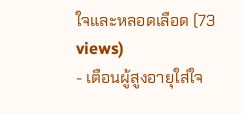ใจและหลอดเลือด (73 views)
- เตือนผู้สูงอายุใส่ใจ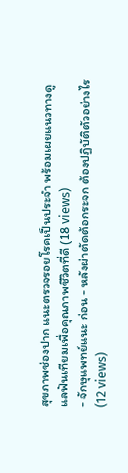สุขภาพช่องปาก แนะตรวจรอยโรคเป็นประจำ พร้อมเผยแนวทางดูแลฟันเทียมเพื่อคุณภาพชีวิตที่ดี (18 views)
- จักษุแพทย์แนะ ก่อน - หลังผ่าตัดต้อกระจก ต้องปฏิบัติตัวอย่างไร (12 views)